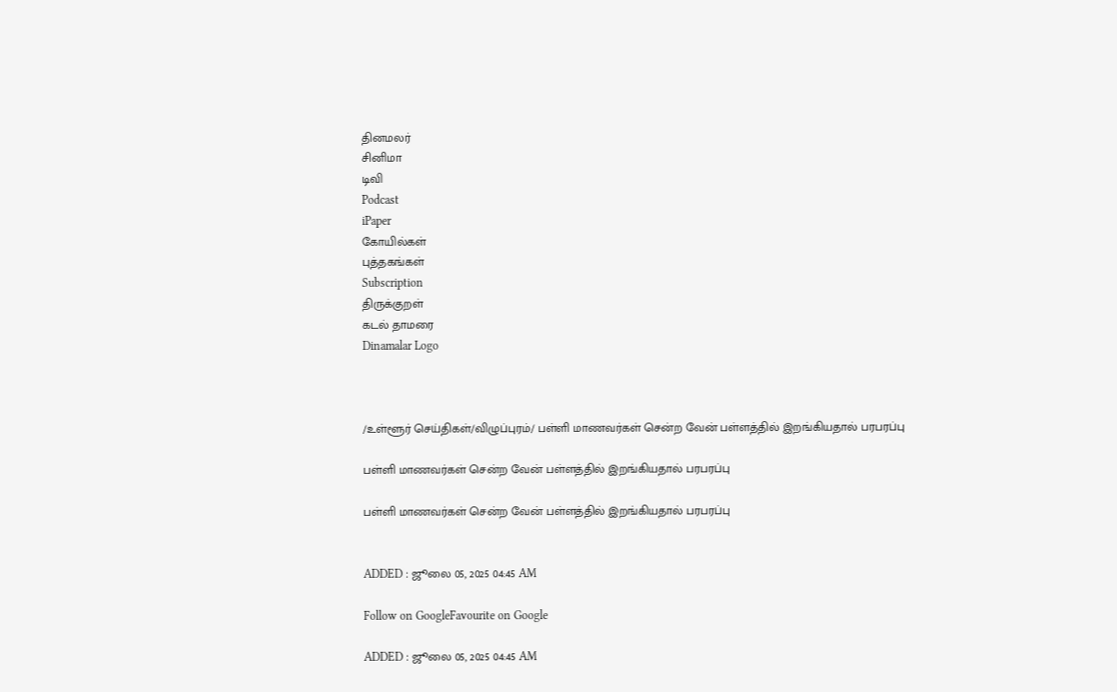தினமலர்
சினிமா
டிவி
Podcast
iPaper
கோயில்கள்
புத்தகங்கள்
Subscription
திருக்குறள்
கடல் தாமரை
Dinamalar Logo



/உள்ளூர் செய்திகள்/விழுப்புரம்/ பள்ளி மாணவர்கள் சென்ற வேன் பள்ளத்தில் இறங்கியதால் பரபரப்பு

பள்ளி மாணவர்கள் சென்ற வேன் பள்ளத்தில் இறங்கியதால் பரபரப்பு

பள்ளி மாணவர்கள் சென்ற வேன் பள்ளத்தில் இறங்கியதால் பரபரப்பு


ADDED : ஜூலை 05, 2025 04:45 AM

Follow on GoogleFavourite on Google

ADDED : ஜூலை 05, 2025 04:45 AM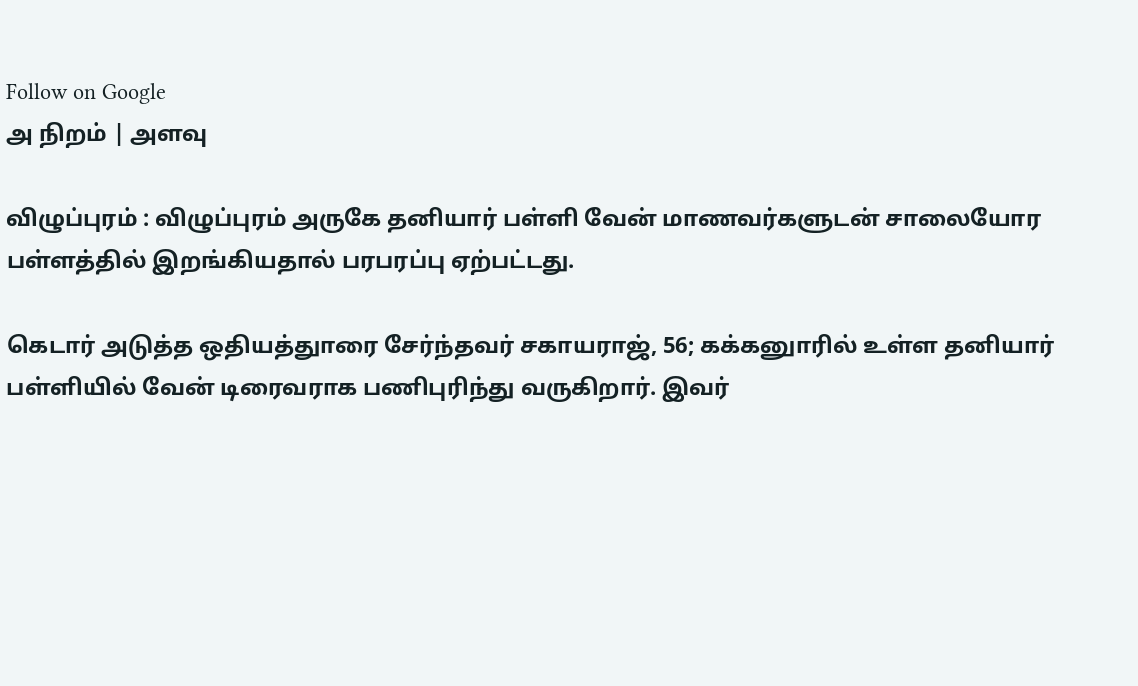Follow on Google
அ நிறம் | அளவு

விழுப்புரம் : விழுப்புரம் அருகே தனியார் பள்ளி வேன் மாணவர்களுடன் சாலையோர பள்ளத்தில் இறங்கியதால் பரபரப்பு ஏற்பட்டது.

கெடார் அடுத்த ஒதியத்துாரை சேர்ந்தவர் சகாயராஜ், 56; கக்கனுாரில் உள்ள தனியார் பள்ளியில் வேன் டிரைவராக பணிபுரிந்து வருகிறார். இவர்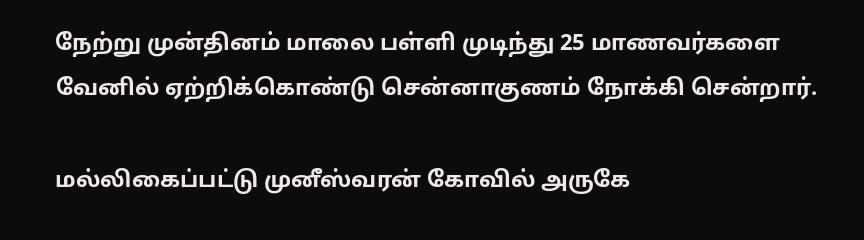நேற்று முன்தினம் மாலை பள்ளி முடிந்து 25 மாணவர்களை வேனில் ஏற்றிக்கொண்டு சென்னாகுணம் நோக்கி சென்றார்.

மல்லிகைப்பட்டு முனீஸ்வரன் கோவில் அருகே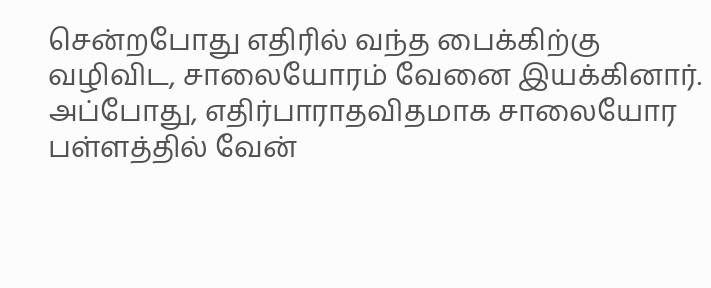சென்றபோது எதிரில் வந்த பைக்கிற்கு வழிவிட, சாலையோரம் வேனை இயக்கினார். அப்போது, எதிர்பாராதவிதமாக சாலையோர பள்ளத்தில் வேன்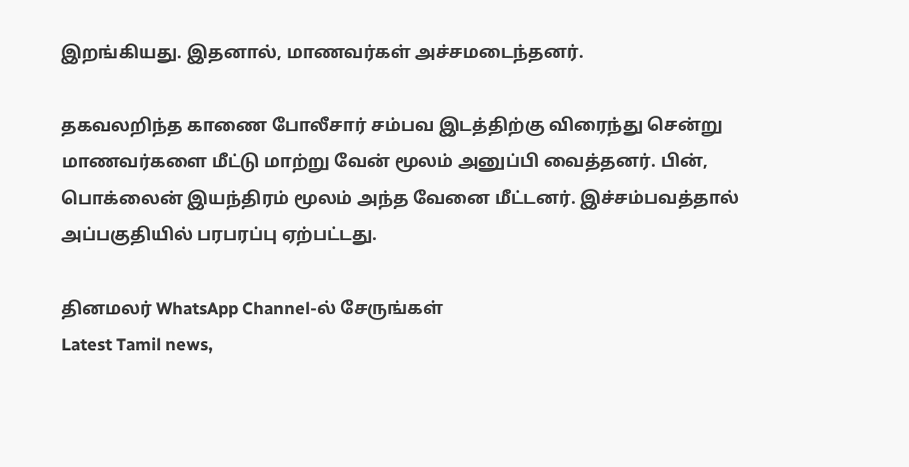இறங்கியது. இதனால், மாணவர்கள் அச்சமடைந்தனர்.

தகவலறிந்த காணை போலீசார் சம்பவ இடத்திற்கு விரைந்து சென்று மாணவர்களை மீட்டு மாற்று வேன் மூலம் அனுப்பி வைத்தனர். பின், பொக்லைன் இயந்திரம் மூலம் அந்த வேனை மீட்டனர். இச்சம்பவத்தால் அப்பகுதியில் பரபரப்பு ஏற்பட்டது.

தினமலர் WhatsApp Channel-ல் சேருங்கள்
Latest Tamil news,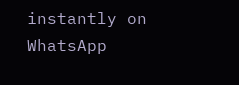instantly on WhatsApp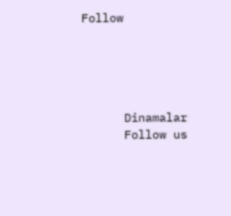Follow





      Dinamalar
      Follow us